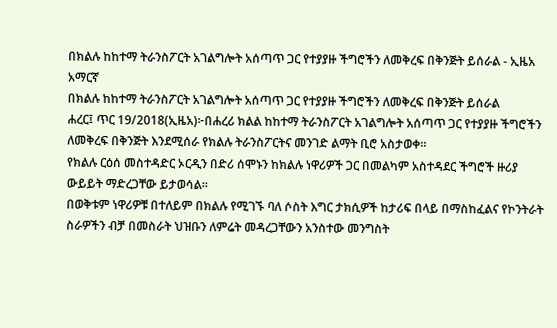በክልሉ ከከተማ ትራንስፖርት አገልግሎት አሰጣጥ ጋር የተያያዙ ችግሮችን ለመቅረፍ በቅንጅት ይሰራል - ኢዜአ አማርኛ
በክልሉ ከከተማ ትራንስፖርት አገልግሎት አሰጣጥ ጋር የተያያዙ ችግሮችን ለመቅረፍ በቅንጅት ይሰራል
ሐረር፤ ጥር 19/2018(ኢዜአ)፦በሐረሪ ክልል ከከተማ ትራንስፖርት አገልግሎት አሰጣጥ ጋር የተያያዙ ችግሮችን ለመቅረፍ በቅንጅት እንደሚሰራ የክልሉ ትራንስፖርትና መንገድ ልማት ቢሮ አስታወቀ።
የክልሉ ርዕሰ መስተዳድር ኦርዲን በድሪ ሰሞኑን ከክልሉ ነዋሪዎች ጋር በመልካም አስተዳደር ችግሮች ዙሪያ ውይይት ማድረጋቸው ይታወሳል።
በወቅቱም ነዋሪዎቹ በተለይም በክልሉ የሚገኙ ባለ ሶስት እግር ታክሲዎች ከታሪፍ በላይ በማስከፈልና የኮንትራት ስራዎችን ብቻ በመስራት ህዝቡን ለምሬት መዳረጋቸውን አንስተው መንግስት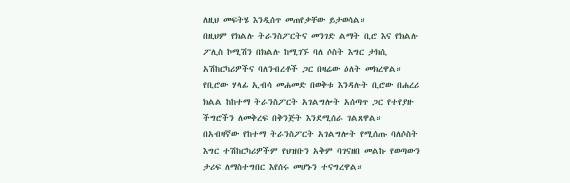ለዚህ መፍትሄ እንዲሰጥ መጠየቃቸው ይታወሳል።
በዚህም የክልሉ ትራንስፖርትና መንገድ ልማት ቢሮ እና የክልሉ ፖሊስ ኮሚሽን በክልሉ ከሚገኙ ባለ ሶስት እግር ታክሲ አሽከርካሪዎችና ባለንብረቶች ጋር በዛሬው ዕለት መክረዋል።
የቢሮው ሃላፊ ኢብሳ መሐመድ በወቅቱ እንዳሉት ቢሮው በሐረሪ ክልል ከከተማ ትራንስፖርት አገልግሎት አሰጣጥ ጋር የተየያዙ ችግሮችን ለመቅረፍ በቅንጅት እንደሚሰራ ገልጸዋል።
በአብዛኛው የከተማ ትራንስፖርት አገልግሎት የሚሰጡ ባለሶስት እግር ተሽከርካሪዎችም የህዝቡን አቅም ባገናዘበ መልኩ የወጣውን ታሪፍ ለማስተግበር እየሰሩ መሆኑን ተናግረዋል።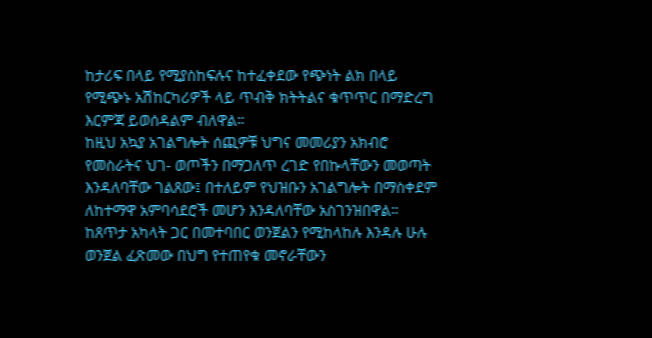ከታሪፍ በላይ የሚያስከፍሉና ከተፈቀደው የጭነት ልክ በላይ የሚጭኑ አሽከርካሪዎች ላይ ጥብቅ ክትትልና ቁጥጥር በማድረግ እርምጃ ይወሰዳልም ብለዋል።
ከዚህ አኳያ አገልግሎት ሰጪዎቹ ህግና መመሪያን አክብሮ የመስራትና ህገ- ወጦችን በማጋለጥ ረገድ የበኩላቸውን መወጣት እንዳለባቸው ገልጸው፤ በተለይም የህዝቡን አገልግሎት በማስቀደም ለከተማዋ አምባሳደሮች መሆን እንዳለባቸው አስገንዝበዋል።
ከጸጥታ አካላት ጋር በመተባበር ወንጀልን የሚከላከሉ እንዳሉ ሁሉ ወንጀል ፈጽመው በህግ የተጠየቁ መኖራቸውን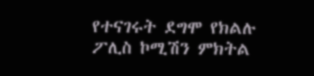የተናገሩት ደግሞ የክልሉ ፖሊስ ኮሚሽን ምክትል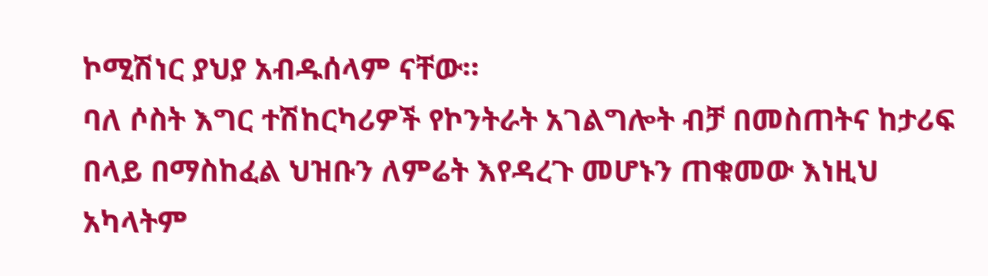ኮሚሽነር ያህያ አብዱሰላም ናቸው።
ባለ ሶስት እግር ተሽከርካሪዎች የኮንትራት አገልግሎት ብቻ በመስጠትና ከታሪፍ በላይ በማስከፈል ህዝቡን ለምሬት እየዳረጉ መሆኑን ጠቁመው እነዚህ አካላትም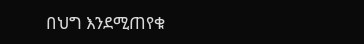በህግ እንደሚጠየቁ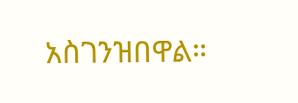አስገንዝበዋል።